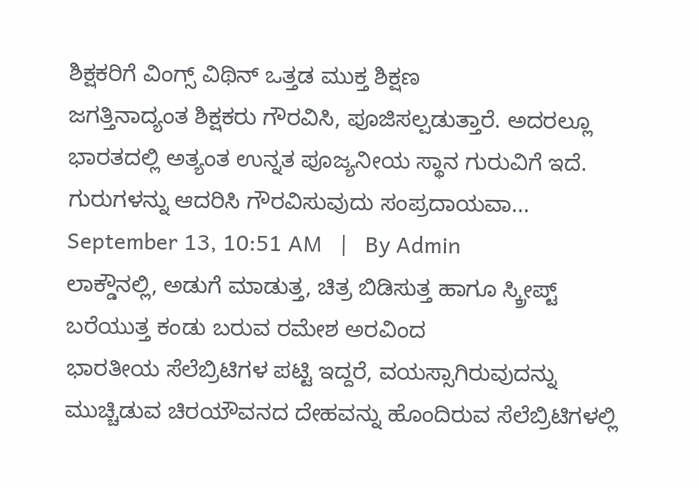ಶಿಕ್ಷಕರಿಗೆ ವಿಂಗ್ಸ್ ವಿಥಿನ್ ಒತ್ತಡ ಮುಕ್ತ ಶಿಕ್ಷಣ
ಜಗತ್ತಿನಾದ್ಯಂತ ಶಿಕ್ಷಕರು ಗೌರವಿಸಿ, ಪೂಜಿಸಲ್ಪಡುತ್ತಾರೆ. ಅದರಲ್ಲೂ ಭಾರತದಲ್ಲಿ ಅತ್ಯಂತ ಉನ್ನತ ಪೂಜ್ಯನೀಯ ಸ್ಥಾನ ಗುರುವಿಗೆ ಇದೆ. ಗುರುಗಳನ್ನು ಆದರಿಸಿ ಗೌರವಿಸುವುದು ಸಂಪ್ರದಾಯವಾ...
September 13, 10:51 AM   |   By Admin
ಲಾಕ್ಡೌನಲ್ಲಿ, ಅಡುಗೆ ಮಾಡುತ್ತ, ಚಿತ್ರ ಬಿಡಿಸುತ್ತ ಹಾಗೂ ಸ್ಕ್ರೀಪ್ಟ್ ಬರೆಯುತ್ತ ಕಂಡು ಬರುವ ರಮೇಶ ಅರವಿಂದ
ಭಾರತೀಯ ಸೆಲೆಬ್ರಿಟಿಗಳ ಪಟ್ಟಿ ಇದ್ದರೆ, ವಯಸ್ಸಾಗಿರುವುದನ್ನು ಮುಚ್ಚಿಡುವ ಚಿರಯೌವನದ ದೇಹವನ್ನು ಹೊಂದಿರುವ ಸೆಲೆಬ್ರಿಟಿಗಳಲ್ಲಿ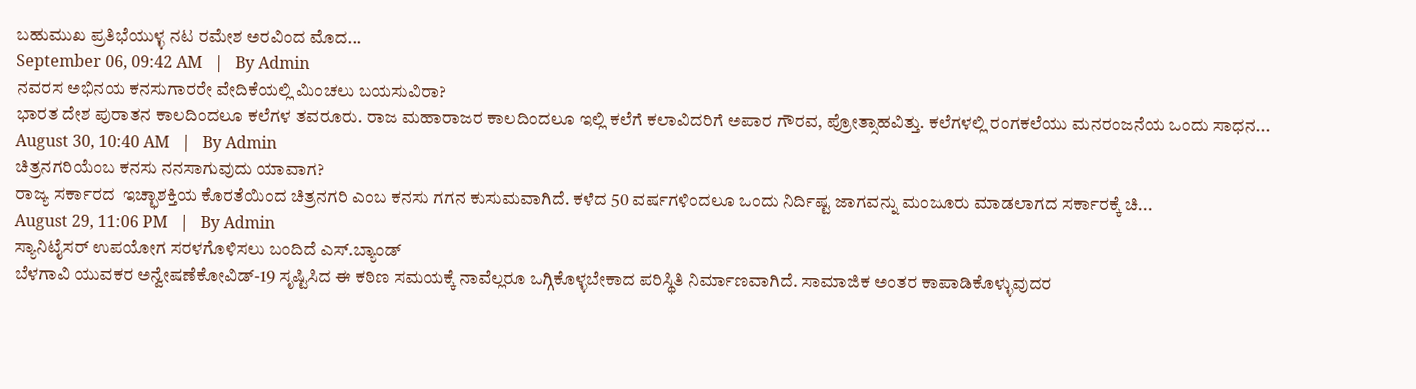ಬಹುಮುಖ ಪ್ರತಿಭೆಯುಳ್ಳ ನಟ ರಮೇಶ ಅರವಿಂದ ಮೊದ...
September 06, 09:42 AM   |   By Admin
ನವರಸ ಅಭಿನಯ ಕನಸುಗಾರರೇ ವೇದಿಕೆಯಲ್ಲಿ ಮಿಂಚಲು ಬಯಸುವಿರಾ?
ಭಾರತ ದೇಶ ಪುರಾತನ ಕಾಲದಿಂದಲೂ ಕಲೆಗಳ ತವರೂರು. ರಾಜ ಮಹಾರಾಜರ ಕಾಲದಿಂದಲೂ ಇಲ್ಲಿ ಕಲೆಗೆ ಕಲಾವಿದರಿಗೆ ಅಪಾರ ಗೌರವ, ಪ್ರೋತ್ಸಾಹವಿತ್ತು. ಕಲೆಗಳಲ್ಲಿ ರಂಗಕಲೆಯು ಮನರಂಜನೆಯ ಒಂದು ಸಾಧನ...
August 30, 10:40 AM   |   By Admin
ಚಿತ್ರನಗರಿಯೆಂಬ ಕನಸು ನನಸಾಗುವುದು ಯಾವಾಗ?
ರಾಜ್ಯ ಸರ್ಕಾರದ  ಇಚ್ಛಾಶಕ್ತಿಯ ಕೊರತೆಯಿಂದ ಚಿತ್ರನಗರಿ ಎಂಬ ಕನಸು ಗಗನ ಕುಸುಮವಾಗಿದೆ. ಕಳೆದ 50 ವರ್ಷಗಳಿಂದಲೂ ಒಂದು ನಿರ್ದಿಷ್ಟ ಜಾಗವನ್ನು ಮಂಜೂರು ಮಾಡಲಾಗದ ಸರ್ಕಾರಕ್ಕೆ ಚಿ...
August 29, 11:06 PM   |   By Admin
ಸ್ಯಾನಿಟೈಸರ್ ಉಪಯೋಗ ಸರಳಗೊಳಿಸಲು ಬಂದಿದೆ ಎಸ್.ಬ್ಯಾಂಡ್
ಬೆಳಗಾವಿ ಯುವಕರ ಅನ್ವೇಷಣೆಕೋವಿಡ್-19 ಸೃಷ್ಟಿಸಿದ ಈ ಕಠಿಣ ಸಮಯಕ್ಕೆ ನಾವೆಲ್ಲರೂ ಒಗ್ಗಿಕೊಳ್ಳಬೇಕಾದ ಪರಿಸ್ಥಿತಿ ನಿರ್ಮಾಣವಾಗಿದೆ. ಸಾಮಾಜಿಕ ಅಂತರ ಕಾಪಾಡಿಕೊಳ್ಳುವುದರ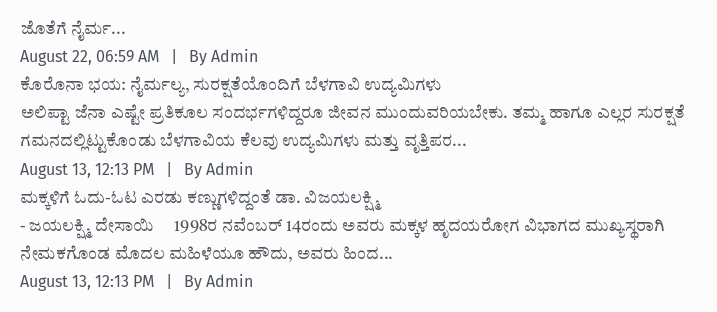ಜೊತೆಗೆ ನೈರ್ಮ...
August 22, 06:59 AM   |   By Admin
ಕೊರೊನಾ ಭಯ: ನೈರ್ಮಲ್ಯ, ಸುರಕ್ಷತೆಯೊಂದಿಗೆ ಬೆಳಗಾವಿ ಉದ್ಯಮಿಗಳು
ಅಲಿಪ್ಟಾ ಜೆನಾ ಎಷ್ಟೇ ಪ್ರತಿಕೂಲ ಸಂದರ್ಭಗಳಿದ್ದರೂ ಜೀವನ ಮುಂದುವರಿಯಬೇಕು. ತಮ್ಮ ಹಾಗೂ ಎಲ್ಲರ ಸುರಕ್ಷತೆ ಗಮನದಲ್ಲಿಟ್ಟುಕೊಂಡು ಬೆಳಗಾವಿಯ ಕೆಲವು ಉದ್ಯಮಿಗಳು ಮತ್ತು ವೃತ್ತಿಪರ...
August 13, 12:13 PM   |   By Admin
ಮಕ್ಕಳಿಗೆ ಓದು-ಓಟ ಎರಡು ಕಣ್ಣುಗಳಿದ್ದಂತೆ ಡಾ. ವಿಜಯಲಕ್ಷ್ಮಿ
- ಜಯಲಕ್ಷ್ಮಿ ದೇಸಾಯಿ     1998ರ ನವೆಂಬರ್ 14ರಂದು ಅವರು ಮಕ್ಕಳ ಹೃದಯರೋಗ ವಿಭಾಗದ ಮುಖ್ಯಸ್ಥರಾಗಿ ನೇಮಕಗೊಂಡ ಮೊದಲ ಮಹಿಳೆಯೂ ಹೌದು, ಅವರು ಹಿಂದ...
August 13, 12:13 PM   |   By Admin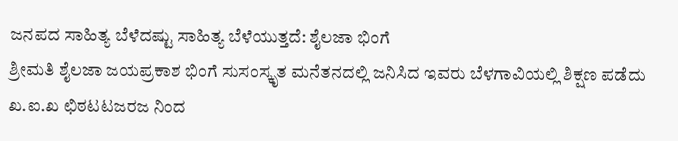ಜನಪದ ಸಾಹಿತ್ಯ ಬೆಳೆದಷ್ಟು ಸಾಹಿತ್ಯ ಬೆಳೆಯುತ್ತದೆ: ಶೈಲಜಾ ಭಿಂಗೆ
ಶ್ರೀಮತಿ ಶೈಲಜಾ ಜಯಪ್ರಕಾಶ ಭಿಂಗೆ ಸುಸಂಸ್ಕೃತ ಮನೆತನದಲ್ಲಿ ಜನಿಸಿದ ಇವರು ಬೆಳಗಾವಿಯಲ್ಲಿ ಶಿಕ್ಷಣ ಪಡೆದು ಖ.ಐ.ಖ ಛಿಠಟಟಜರಜ ನಿಂದ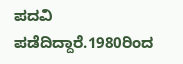ಪದವಿ ಪಡೆದಿದ್ದಾರೆ.1980ರಿಂದ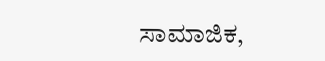ಸಾಮಾಜಿಕ,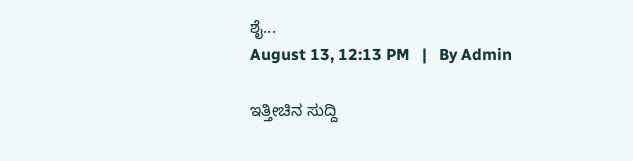ಶೈ...
August 13, 12:13 PM   |   By Admin

ಇತ್ತೀಚಿನ ಸುದ್ದಿ